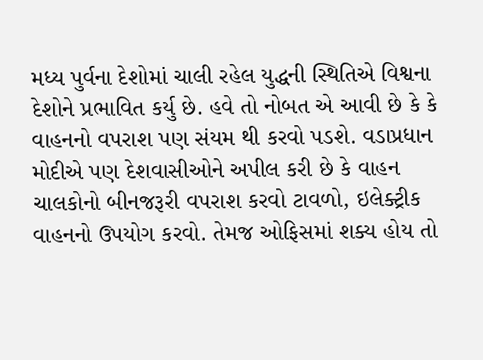મધ્ય પુર્વના દેશોમાં ચાલી રહેલ યુદ્ધની સ્થિતિએ વિશ્વના દેશોને પ્રભાવિત કર્યુ છે. હવે તો નોબત એ આવી છે કે કે વાહનનો વપરાશ પણ સંયમ થી કરવો પડશે. વડાપ્રધાન મોદીએ પણ દેશવાસીઓને અપીલ કરી છે કે વાહન ચાલકોનો બીનજરૂરી વપરાશ કરવો ટાવળો, ઇલેક્ટ્રીક વાહનનો ઉપયોગ કરવો. તેમજ ઓફિસમાં શક્ય હોય તો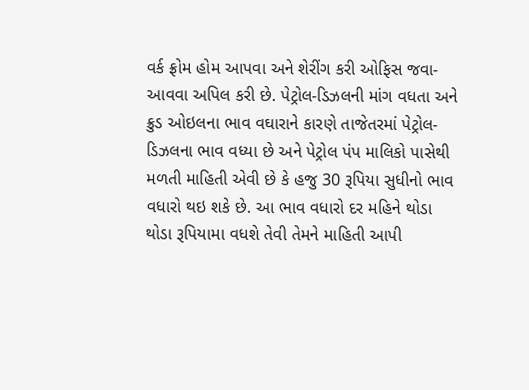વર્ક ફ્રોમ હોમ આપવા અને શેરીંગ કરી ઓફિસ જવા-આવવા અપિલ કરી છે. પેટ્રોલ-ડિઝલની માંગ વધતા અને ક્રુડ ઓઇલના ભાવ વઘારાને કારણે તાજેતરમાં પેટ્રોલ-ડિઝલના ભાવ વધ્યા છે અને પેટ્રોલ પંપ માલિકો પાસેથી મળતી માહિતી એવી છે કે હજુ 30 રૂપિયા સુધીનો ભાવ વધારો થઇ શકે છે. આ ભાવ વધારો દર મહિને થોડા થોડા રૂપિયામા વધશે તેવી તેમને માહિતી આપી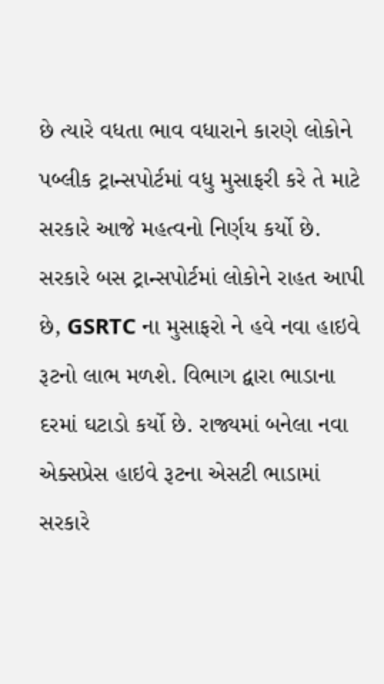છે ત્યારે વધતા ભાવ વધારાને કારણે લોકોને પબ્લીક ટ્રાન્સપોર્ટમાં વધુ મુસાફરી કરે તે માટે સરકારે આજે મહત્વનો નિર્ણય કર્યો છે.
સરકારે બસ ટ્રાન્સપોર્ટમાં લોકોને રાહત આપી છે, GSRTC ના મુસાફરો ને હવે નવા હાઇવે રૂટનો લાભ મળશે. વિભાગ દ્વારા ભાડાના દરમાં ઘટાડો કર્યો છે. રાજ્યમાં બનેલા નવા એક્સપ્રેસ હાઇવે રૂટના એસટી ભાડામાં સરકારે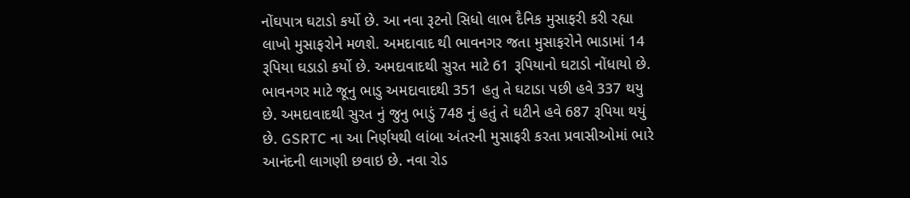નોંઘપાત્ર ઘટાડો કર્યો છે. આ નવા રૂટનો સિધો લાભ દૈનિક મુસાફરી કરી રહ્યા લાખો મુસાફરોને મળશે. અમદાવાદ થી ભાવનગર જતા મુસાફરોને ભાડામાં 14 રૂપિયા ઘડાડો કર્યો છે. અમદાવાદથી સુરત માટે 61 રૂપિયાનો ઘટાડો નોંધાયો છે. ભાવનગર માટે જૂનુ ભાડુ અમદાવાદથી 351 હતુ તે ઘટાડા પછી હવે 337 થયુ છે. અમદાવાદથી સુરત નું જુનુ ભાડું 748 નું હતું તે ઘટીને હવે 687 રૂપિયા થયું છે. GSRTC ના આ નિર્ણયથી લાંબા અંતરની મુસાફરી કરતા પ્રવાસીઓમાં ભારે આનંદની લાગણી છવાઇ છે. નવા રોડ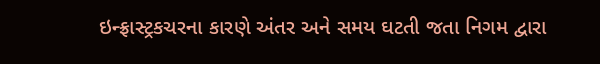ઇન્ફ્રાસ્ટ્રકચરના કારણે અંતર અને સમય ઘટતી જતા નિગમ દ્વારા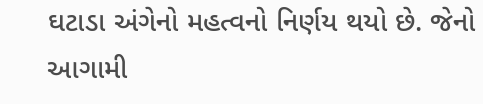ઘટાડા અંગેનો મહત્વનો નિર્ણય થયો છે. જેનો આગામી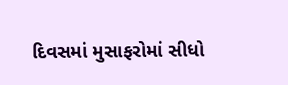દિવસમાં મુસાફરોમાં સીધો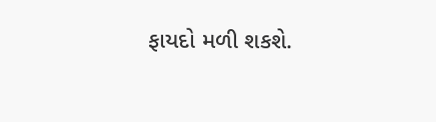ફાયદો મળી શકશે.